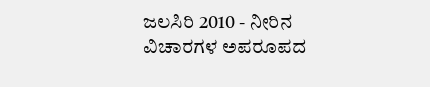ಜಲಸಿರಿ 2010 - ನೀರಿನ ವಿಚಾರಗಳ ಅಪರೂಪದ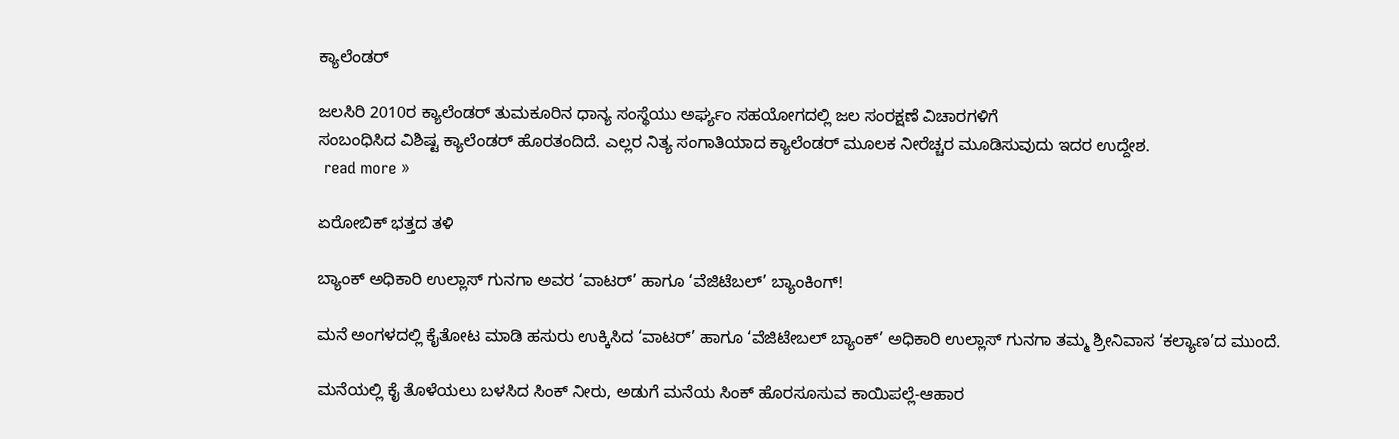ಕ್ಯಾಲೆಂಡರ್

ಜಲಸಿರಿ 2010ರ ಕ್ಯಾಲೆಂಡರ್ ತುಮಕೂರಿನ ಧಾನ್ಯ ಸಂಸ್ಥೆಯು ಅರ್ಘ್ಯಂ ಸಹಯೋಗದಲ್ಲಿ ಜಲ ಸಂರಕ್ಷಣೆ ವಿಚಾರಗಳಿಗೆ
ಸಂಬಂಧಿಸಿದ ವಿಶಿಷ್ಟ ಕ್ಯಾಲೆಂಡರ್ ಹೊರತಂದಿದೆ. ಎಲ್ಲರ ನಿತ್ಯ ಸಂಗಾತಿಯಾದ ಕ್ಯಾಲೆಂಡರ್ ಮೂಲಕ ನೀರೆಚ್ಚರ ಮೂಡಿಸುವುದು ಇದರ ಉದ್ದೇಶ.
 read more »

ಏರೋಬಿಕ್ ಭತ್ತದ ತಳಿ

ಬ್ಯಾಂಕ್ ಅಧಿಕಾರಿ ಉಲ್ಲಾಸ್ ಗುನಗಾ ಅವರ ‘ವಾಟರ್’ ಹಾಗೂ ‘ವೆಜಿಟೆಬಲ್’ ಬ್ಯಾಂಕಿಂಗ್!

ಮನೆ ಅಂಗಳದಲ್ಲಿ ಕೈತೋಟ ಮಾಡಿ ಹಸುರು ಉಕ್ಕಿಸಿದ ‘ವಾಟರ್’ ಹಾಗೂ ‘ವೆಜಿಟೇಬಲ್ ಬ್ಯಾಂಕ್’ ಅಧಿಕಾರಿ ಉಲ್ಲಾಸ್ ಗುನಗಾ ತಮ್ಮ ಶ್ರೀನಿವಾಸ ‘ಕಲ್ಯಾಣ’ದ ಮುಂದೆ.

ಮನೆಯಲ್ಲಿ ಕೈ ತೊಳೆಯಲು ಬಳಸಿದ ಸಿಂಕ್ ನೀರು, ಅಡುಗೆ ಮನೆಯ ಸಿಂಕ್ ಹೊರಸೂಸುವ ಕಾಯಿಪಲ್ಲೆ-ಆಹಾರ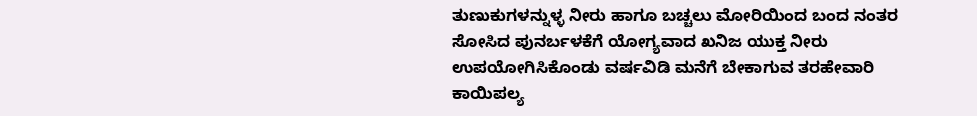ತುಣುಕುಗಳನ್ನುಳ್ಳ ನೀರು ಹಾಗೂ ಬಚ್ಚಲು ಮೋರಿಯಿಂದ ಬಂದ ನಂತರ ಸೋಸಿದ ಪುನರ್ಬಳಕೆಗೆ ಯೋಗ್ಯವಾದ ಖನಿಜ ಯುಕ್ತ ನೀರು ಉಪಯೋಗಿಸಿಕೊಂಡು ವರ್ಷವಿಡಿ ಮನೆಗೆ ಬೇಕಾಗುವ ತರಹೇವಾರಿ ಕಾಯಿಪಲ್ಯ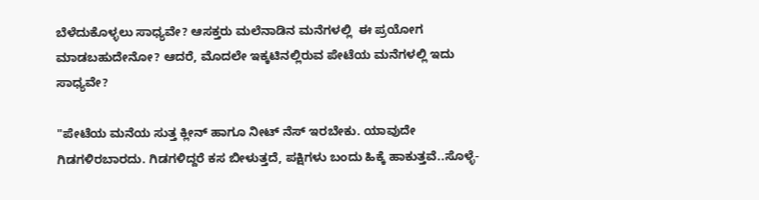ಬೆಳೆದುಕೊಳ್ಳಲು ಸಾಧ್ಯವೇ? ಆಸಕ್ತರು ಮಲೆನಾಡಿನ ಮನೆಗಳಲ್ಲಿ  ಈ ಪ್ರಯೋಗ ಮಾಡಬಹುದೇನೋ? ಆದರೆ, ಮೊದಲೇ ಇಕ್ಕಟಿನಲ್ಲಿರುವ ಪೇಟೆಯ ಮನೆಗಳಲ್ಲಿ ಇದು ಸಾಧ್ಯವೇ?

"ಪೇಟೆಯ ಮನೆಯ ಸುತ್ತ ಕ್ಲೀನ್ ಹಾಗೂ ನೀಟ್ ನೆಸ್ ಇರಬೇಕು. ಯಾವುದೇ ಗಿಡಗಳಿರಬಾರದು. ಗಿಡಗಳಿದ್ದರೆ ಕಸ ಬೀಳುತ್ತದೆ, ಪಕ್ಷಿಗಳು ಬಂದು ಹಿಕ್ಕೆ ಹಾಕುತ್ತವೆ..ಸೊಳ್ಳೆ-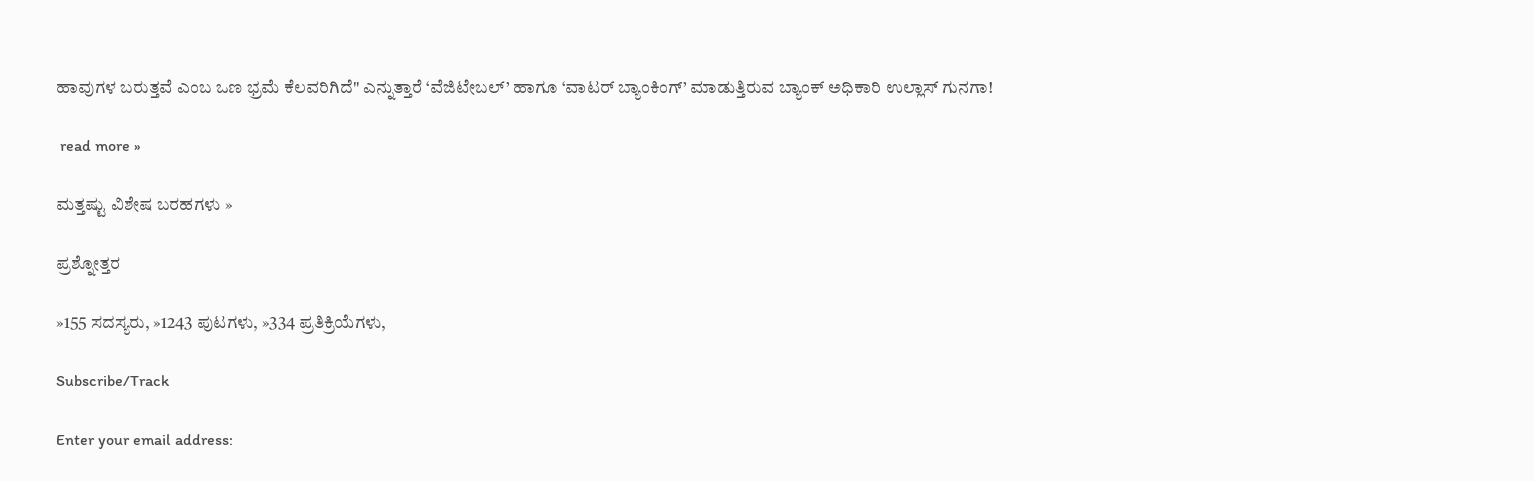ಹಾವುಗಳ ಬರುತ್ತವೆ ಎಂಬ ಒಣ ಭ್ರಮೆ ಕೆಲವರಿಗಿದೆ" ಎನ್ನುತ್ತಾರೆ ‘ವೆಜಿಟೇಬಲ್’ ಹಾಗೂ ‘ವಾಟರ್ ಬ್ಯಾಂಕಿಂಗ್’ ಮಾಡುತ್ತಿರುವ ಬ್ಯಾಂಕ್ ಅಧಿಕಾರಿ ಉಲ್ಲಾಸ್ ಗುನಗಾ!

 read more »

ಮತ್ತಷ್ಟು ವಿಶೇಷ ಬರಹಗಳು »

ಪ್ರಶ್ನೋತ್ತರ

»155 ಸದಸ್ಯರು, »1243 ಪುಟಗಳು, »334 ಪ್ರತಿಕ್ರಿಯೆಗಳು,

Subscribe/Track

Enter your email address: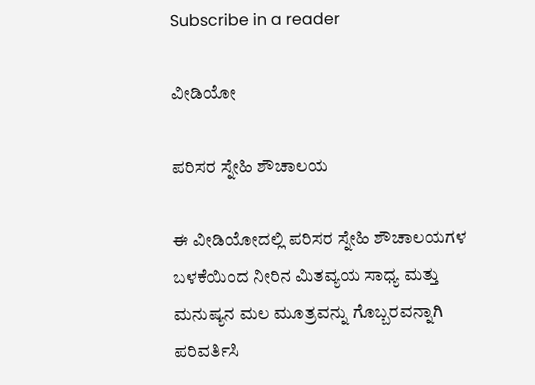Subscribe in a reader

ವೀಡಿಯೋ

ಪರಿಸರ ಸ್ನೇಹಿ ಶೌಚಾಲಯ

ಈ ವೀಡಿಯೋದಲ್ಲಿ ಪರಿಸರ ಸ್ನೇಹಿ ಶೌಚಾಲಯಗಳ ಬಳಕೆಯಿಂದ ನೀರಿನ ಮಿತವ್ಯಯ ಸಾಧ್ಯ ಮತ್ತು ಮನುಷ್ಯನ ಮಲ ಮೂತ್ರವನ್ನು ಗೊಬ್ಬರವನ್ನಾಗಿ ಪರಿವರ್ತಿಸಿ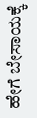ಹೇಗೆ ಬೇಸಾಯಕ್ಕೆ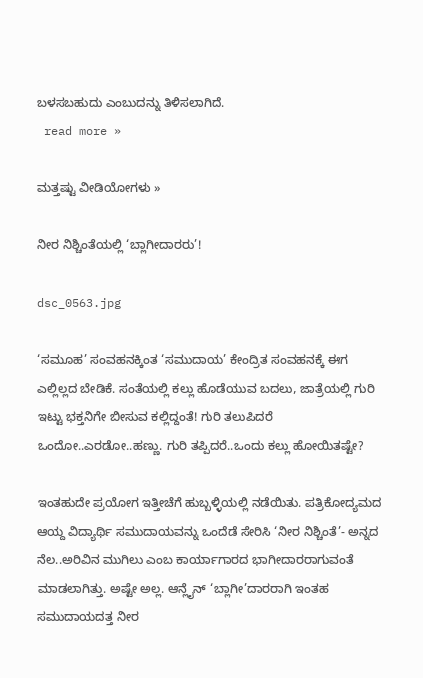ಬಳಸಬಹುದು ಎಂಬುದನ್ನು ತಿಳಿಸಲಾಗಿದೆ.
 read more »

ಮತ್ತಷ್ಟು ವೀಡಿಯೋಗಳು »

ನೀರ ನಿಶ್ಚಿಂತೆಯಲ್ಲಿ ‘ಬ್ಲಾಗೀದಾರರು’!

dsc_0563.jpg

‘ಸಮೂಹ’ ಸಂವಹನಕ್ಕಿಂತ ‘ಸಮುದಾಯ’ ಕೇಂದ್ರಿತ ಸಂವಹನಕ್ಕೆ ಈಗ ಎಲ್ಲಿಲ್ಲದ ಬೇಡಿಕೆ. ಸಂತೆಯಲ್ಲಿ ಕಲ್ಲು ಹೊಡೆಯುವ ಬದಲು, ಜಾತ್ರೆಯಲ್ಲಿ ಗುರಿ ಇಟ್ಟು ಭಕ್ತನಿಗೇ ಬೀಸುವ ಕಲ್ಲಿದ್ದಂತೆ! ಗುರಿ ತಲುಪಿದರೆ ಒಂದೋ..ಎರಡೋ..ಹಣ್ಣು. ಗುರಿ ತಪ್ಪಿದರೆ..ಒಂದು ಕಲ್ಲು ಹೋಯಿತಷ್ಟೇ?

ಇಂತಹುದೇ ಪ್ರಯೋಗ ಇತ್ತೀಚೆಗೆ ಹುಬ್ಬಳ್ಳಿಯಲ್ಲಿ ನಡೆಯಿತು. ಪತ್ರಿಕೋದ್ಯಮದ ಆಯ್ದ ವಿದ್ಯಾರ್ಥಿ ಸಮುದಾಯವನ್ನು ಒಂದೆಡೆ ಸೇರಿಸಿ ‘ನೀರ ನಿಶ್ಚಿಂತೆ’- ಅನ್ನದ ನೆಲ..ಅರಿವಿನ ಮುಗಿಲು ಎಂಬ ಕಾರ್ಯಾಗಾರದ ಭಾಗೀದಾರರಾಗುವಂತೆ ಮಾಡಲಾಗಿತ್ತು. ಅಷ್ಟೇ ಅಲ್ಲ. ಆನ್ಲೈನ್ ‘ಬ್ಲಾಗೀ’ದಾರರಾಗಿ ಇಂತಹ ಸಮುದಾಯದತ್ತ ನೀರ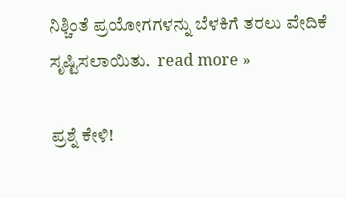ನಿಶ್ಚಿಂತೆ ಪ್ರಯೋಗಗಳನ್ನು ಬೆಳಕಿಗೆ ತರಲು ವೇದಿಕೆ ಸೃಷ್ಟಿಸಲಾಯಿತು.  read more »

ಪ್ರಶ್ನೆ ಕೇಳಿ!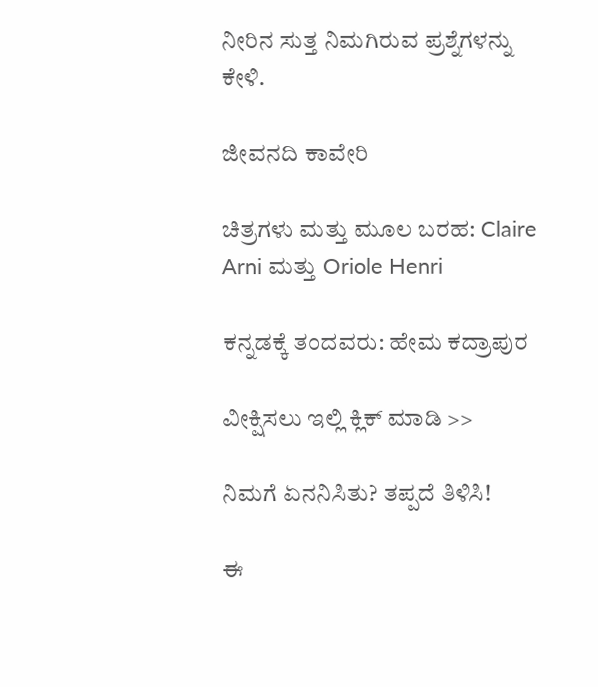ನೀರಿನ ಸುತ್ತ ನಿಮಗಿರುವ ಪ್ರಶ್ನೆಗಳನ್ನು ಕೇಳಿ.

ಜೀವನದಿ ಕಾವೇರಿ

ಚಿತ್ರಗಳು ಮತ್ತು ಮೂಲ ಬರಹ: Claire Arni ಮತ್ತು Oriole Henri

ಕನ್ನಡಕ್ಕೆ ತಂದವರು: ಹೇಮ ಕದ್ರಾಪುರ

ವೀಕ್ಷಿಸಲು ಇಲ್ಲಿ ಕ್ಲಿಕ್ ಮಾಡಿ >>

ನಿಮಗೆ ಏನನಿಸಿತು? ತಪ್ಪದೆ ತಿಳಿಸಿ!

ಈ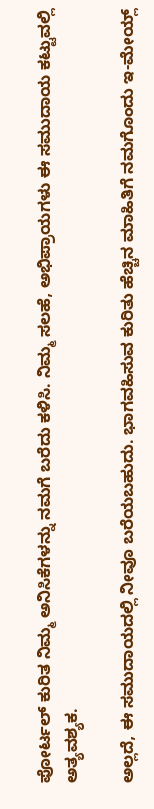ಪೋರ್ಟಲ್ ಕುರಿತ ನಿಮ್ಮ ಅನಿಸಿಕೆಗಳನ್ನು ನಮಗೆ ಬರೆದು ಕಳಿಸಿ. ನಿಮ್ಮ ಸಲಹೆ, ಅಭಿಪ್ರಾಯಗಳು ಈ ಸಮುದಾಯ ಕಟ್ಟುವಲ್ಲಿ ಅತ್ಯವಶ್ಯಕ.

ಅಲ್ಲದೆ, ಈ‌ ಸಮುದಾಯದಲ್ಲಿ ನೀವೂ ಬರೆಯಬಹುದು. ಭಾಗವಹಿಸುವ ಕುರಿತು ಹೆಚ್ಚಿನ ಮಾಹಿತಿಗೆ ನಮಗೊಂದು ಇ-ಮೇಯ್ಲ್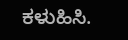ಕಳುಹಿಸಿ.